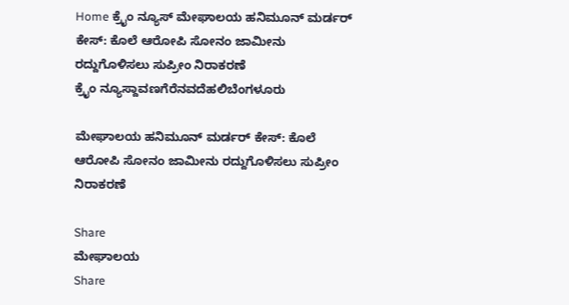Home ಕ್ರೈಂ ನ್ಯೂಸ್ ಮೇಘಾಲಯ ಹನಿಮೂನ್ ಮರ್ಡರ್ ಕೇಸ್: ಕೊಲೆ ಆರೋಪಿ ಸೋನಂ ಜಾಮೀನು ರದ್ದುಗೊಳಿಸಲು ಸುಪ್ರೀಂ ನಿರಾಕರಣೆ
ಕ್ರೈಂ ನ್ಯೂಸ್ದಾವಣಗೆರೆನವದೆಹಲಿಬೆಂಗಳೂರು

ಮೇಘಾಲಯ ಹನಿಮೂನ್ ಮರ್ಡರ್ ಕೇಸ್: ಕೊಲೆ ಆರೋಪಿ ಸೋನಂ ಜಾಮೀನು ರದ್ದುಗೊಳಿಸಲು ಸುಪ್ರೀಂ ನಿರಾಕರಣೆ

Share
ಮೇಘಾಲಯ
Share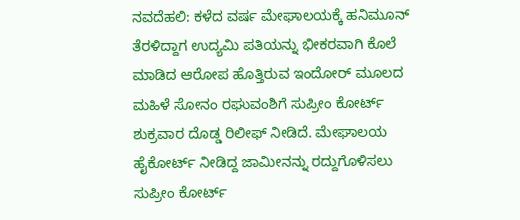ನವದೆಹಲಿ: ಕಳೆದ ವರ್ಷ ಮೇಘಾಲಯಕ್ಕೆ ಹನಿಮೂನ್ ತೆರಳಿದ್ದಾಗ ಉದ್ಯಮಿ ಪತಿಯನ್ನು ಭೀಕರವಾಗಿ ಕೊಲೆ ಮಾಡಿದ ಆರೋಪ ಹೊತ್ತಿರುವ ಇಂದೋರ್ ಮೂಲದ ಮಹಿಳೆ ಸೋನಂ ರಘುವಂಶಿಗೆ ಸುಪ್ರೀಂ ಕೋರ್ಟ್‌ ಶುಕ್ರವಾರ ದೊಡ್ಡ ರಿಲೀಫ್ ನೀಡಿದೆ. ಮೇಘಾಲಯ ಹೈಕೋರ್ಟ್ ನೀಡಿದ್ದ ಜಾಮೀನನ್ನು ರದ್ದುಗೊಳಿಸಲು ಸುಪ್ರೀಂ ಕೋರ್ಟ್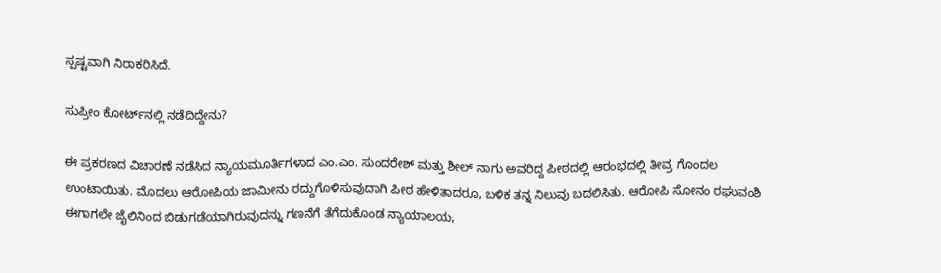ಸ್ಪಷ್ಟವಾಗಿ ನಿರಾಕರಿಸಿದೆ.

ಸುಪ್ರೀಂ ಕೋರ್ಟ್‌ನಲ್ಲಿ ನಡೆದಿದ್ದೇನು?

ಈ ಪ್ರಕರಣದ ವಿಚಾರಣೆ ನಡೆಸಿದ ನ್ಯಾಯಮೂರ್ತಿಗಳಾದ ಎಂ.ಎಂ. ಸುಂದರೇಶ್ ಮತ್ತು ಶೀಲ್ ನಾಗು ಅವರಿದ್ದ ಪೀಠದಲ್ಲಿ ಆರಂಭದಲ್ಲಿ ತೀವ್ರ ಗೊಂದಲ ಉಂಟಾಯಿತು. ಮೊದಲು ಆರೋಪಿಯ ಜಾಮೀನು ರದ್ದುಗೊಳಿಸುವುದಾಗಿ ಪೀಠ ಹೇಳಿತಾದರೂ, ಬಳಿಕ ತನ್ನ ನಿಲುವು ಬದಲಿಸಿತು. ಆರೋಪಿ ಸೋನಂ ರಘುವಂಶಿ ಈಗಾಗಲೇ ಜೈಲಿನಿಂದ ಬಿಡುಗಡೆಯಾಗಿರುವುದನ್ನು ಗಣನೆಗೆ ತೆಗೆದುಕೊಂಡ ನ್ಯಾಯಾಲಯ,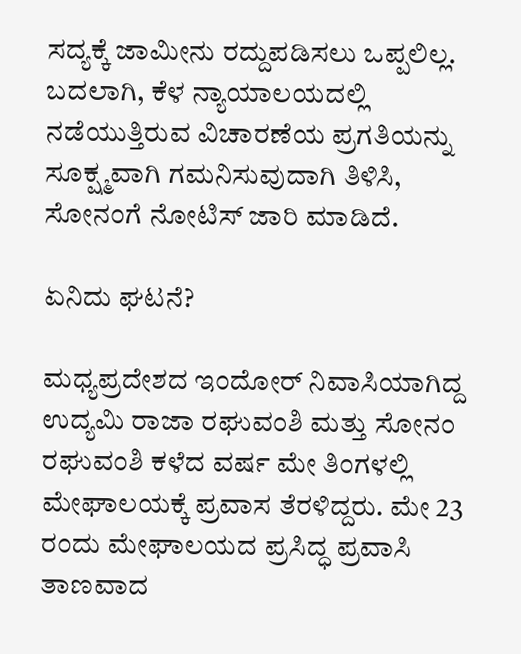ಸದ್ಯಕ್ಕೆ ಜಾಮೀನು ರದ್ದುಪಡಿಸಲು ಒಪ್ಪಲಿಲ್ಲ. ಬದಲಾಗಿ, ಕೆಳ ನ್ಯಾಯಾಲಯದಲ್ಲಿ ನಡೆಯುತ್ತಿರುವ ವಿಚಾರಣೆಯ ಪ್ರಗತಿಯನ್ನು ಸೂಕ್ಷ್ಮವಾಗಿ ಗಮನಿಸುವುದಾಗಿ ತಿಳಿಸಿ, ಸೋನಂಗೆ ನೋಟಿಸ್ ಜಾರಿ ಮಾಡಿದೆ.

ಏನಿದು ಘಟನೆ?

ಮಧ್ಯಪ್ರದೇಶದ ಇಂದೋರ್ ನಿವಾಸಿಯಾಗಿದ್ದ ಉದ್ಯಮಿ ರಾಜಾ ರಘುವಂಶಿ ಮತ್ತು ಸೋನಂ ರಘುವಂಶಿ ಕಳೆದ ವರ್ಷ ಮೇ ತಿಂಗಳಲ್ಲಿ ಮೇಘಾಲಯಕ್ಕೆ ಪ್ರವಾಸ ತೆರಳಿದ್ದರು. ಮೇ 23 ರಂದು ಮೇಘಾಲಯದ ಪ್ರಸಿದ್ಧ ಪ್ರವಾಸಿ ತಾಣವಾದ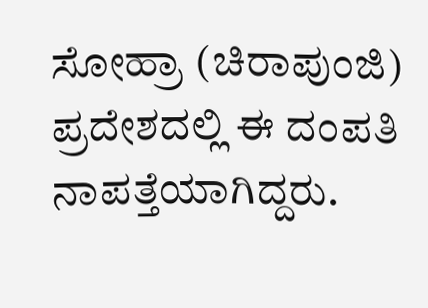ಸೋಹ್ರಾ (ಚಿರಾಪುಂಜಿ) ಪ್ರದೇಶದಲ್ಲಿ ಈ ದಂಪತಿ ನಾಪತ್ತೆಯಾಗಿದ್ದರು.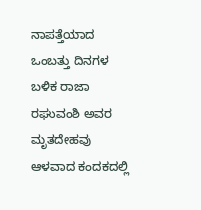ನಾಪತ್ತೆಯಾದ ಒಂಬತ್ತು ದಿನಗಳ ಬಳಿಕ ರಾಜಾ ರಘುವಂಶಿ ಅವರ ಮೃತದೇಹವು ಆಳವಾದ ಕಂದಕದಲ್ಲಿ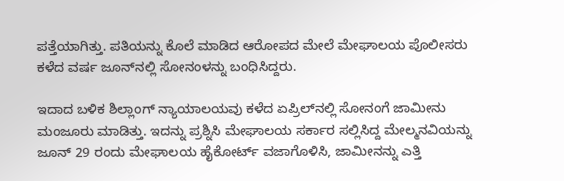ಪತ್ತೆಯಾಗಿತ್ತು. ಪತಿಯನ್ನು ಕೊಲೆ ಮಾಡಿದ ಆರೋಪದ ಮೇಲೆ ಮೇಘಾಲಯ ಪೊಲೀಸರು ಕಳೆದ ವರ್ಷ ಜೂನ್‌ನಲ್ಲಿ ಸೋನಂಳನ್ನು ಬಂಧಿಸಿದ್ದರು.

ಇದಾದ ಬಳಿಕ ಶಿಲ್ಲಾಂಗ್ ನ್ಯಾಯಾಲಯವು ಕಳೆದ ಏಪ್ರಿಲ್‌ನಲ್ಲಿ ಸೋನಂಗೆ ಜಾಮೀನು ಮಂಜೂರು ಮಾಡಿತ್ತು. ಇದನ್ನು ಪ್ರಶ್ನಿಸಿ ಮೇಘಾಲಯ ಸರ್ಕಾರ ಸಲ್ಲಿಸಿದ್ದ ಮೇಲ್ಮನವಿಯನ್ನು ಜೂನ್ 29 ರಂದು ಮೇಘಾಲಯ ಹೈಕೋರ್ಟ್ ವಜಾಗೊಳಿಸಿ, ಜಾಮೀನನ್ನು ಎತ್ತಿ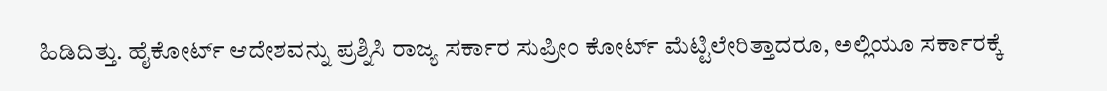ಹಿಡಿದಿತ್ತು. ಹೈಕೋರ್ಟ್ ಆದೇಶವನ್ನು ಪ್ರಶ್ನಿಸಿ ರಾಜ್ಯ ಸರ್ಕಾರ ಸುಪ್ರೀಂ ಕೋರ್ಟ್ ಮೆಟ್ಟಿಲೇರಿತ್ತಾದರೂ, ಅಲ್ಲಿಯೂ ಸರ್ಕಾರಕ್ಕೆ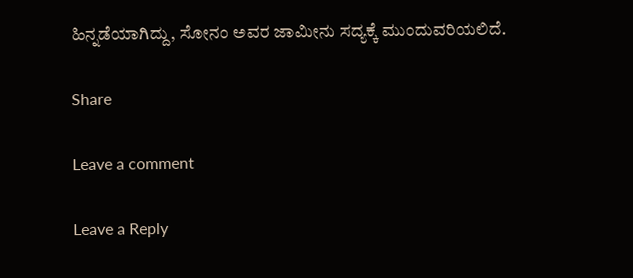ಹಿನ್ನಡೆಯಾಗಿದ್ದು, ಸೋನಂ ಅವರ ಜಾಮೀನು ಸದ್ಯಕ್ಕೆ ಮುಂದುವರಿಯಲಿದೆ.

Share

Leave a comment

Leave a Reply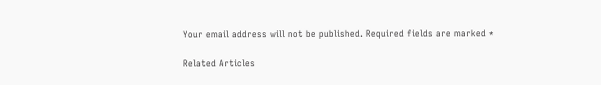Your email address will not be published. Required fields are marked *

Related Articles